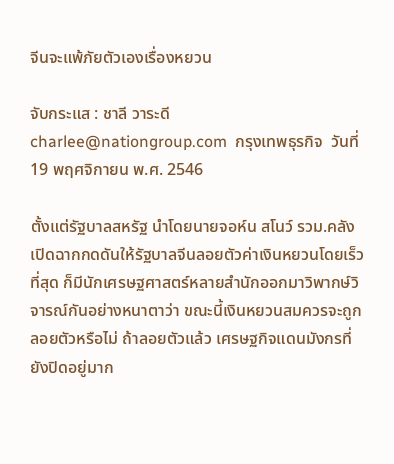จีนจะแพ้ภัยตัวเองเรื่องหยวน

จับกระแส : ชาลี วาระดี charlee@nationgroup.com  กรุงเทพธุรกิจ  วันที่ 19 พฤศจิกายน พ.ศ. 2546

ตั้งแต่รัฐบาลสหรัฐ นำโดยนายจอห์น สโนว์ รวม.คลัง เปิดฉากกดดันให้รัฐบาลจีนลอยตัวค่าเงินหยวนโดยเร็วที่สุด ก็มีนักเศรษฐศาสตร์หลายสำนักออกมาวิพากษ์วิจารณ์กันอย่างหนาตาว่า ขณะนี้เงินหยวนสมควรจะถูกลอยตัวหรือไม่ ถ้าลอยตัวแล้ว เศรษฐกิจแดนมังกรที่ยังปิดอยู่มาก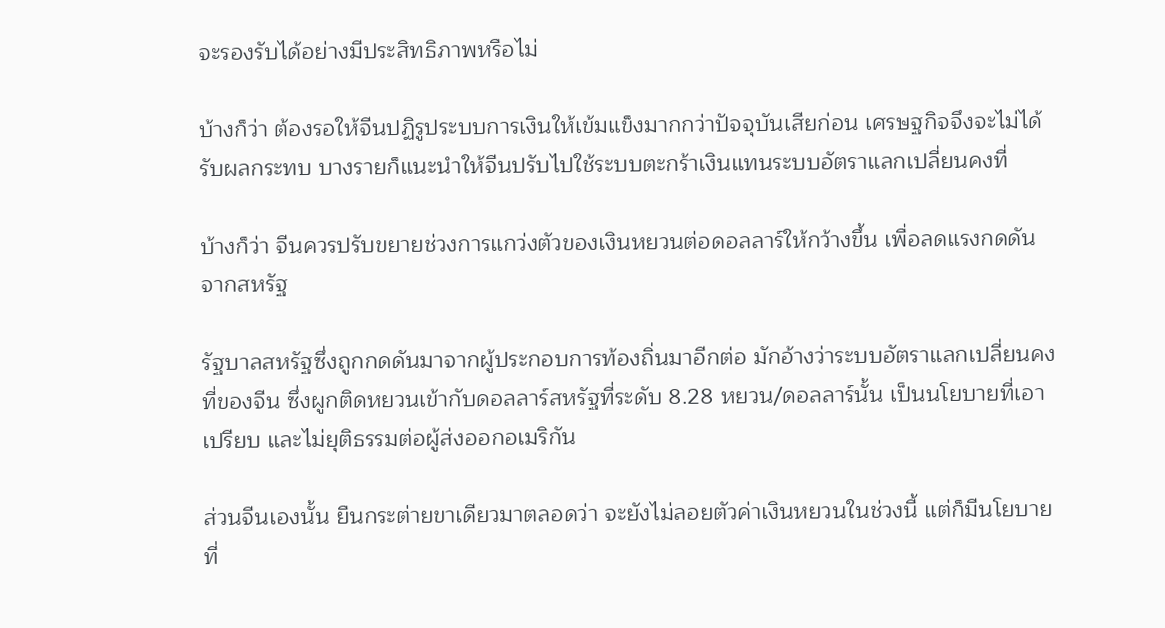จะรองรับได้อย่างมีประสิทธิภาพหรือไม่

บ้างก็ว่า ต้องรอให้จีนปฏิรูประบบการเงินให้เข้มแข็งมากกว่าปัจจุบันเสียก่อน เศรษฐกิจจึงจะไม่ได้รับผลกระทบ บางรายก็แนะนำให้จีนปรับไปใช้ระบบตะกร้าเงินแทนระบบอัตราแลกเปลี่ยนคงที่

บ้างก็ว่า จีนควรปรับขยายช่วงการแกว่งตัวของเงินหยวนต่อดอลลาร์ให้กว้างขึ้น เพื่อลดแรงกดดันจากสหรัฐ

รัฐบาลสหรัฐซึ่งถูกกดดันมาจากผู้ประกอบการท้องถิ่นมาอีกต่อ มักอ้างว่าระบบอัตราแลกเปลี่ยนคงที่ของจีน ซึ่งผูกติดหยวนเข้ากับดอลลาร์สหรัฐที่ระดับ 8.28 หยวน/ดอลลาร์นั้น เป็นนโยบายที่เอาเปรียบ และไม่ยุติธรรมต่อผู้ส่งออกอเมริกัน

ส่วนจีนเองนั้น ยืนกระต่ายขาเดียวมาตลอดว่า จะยังไม่ลอยตัวค่าเงินหยวนในช่วงนี้ แต่ก็มีนโยบายที่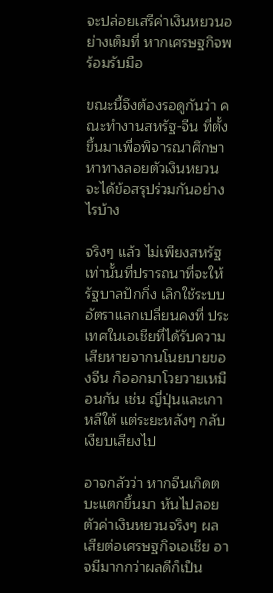จะปล่อยเสรีค่าเงินหยวนอย่างเต็มที่ หากเศรษฐกิจพร้อมรับมือ

ขณะนี้จึงต้องรอดูกันว่า คณะทำงานสหรัฐ-จีน ที่ตั้งขึ้นมาเพื่อพิจารณาศึกษาหาทางลอยตัวเงินหยวน จะได้ข้อสรุปร่วมกันอย่างไรบ้าง

จริงๆ แล้ว ไม่เพียงสหรัฐเท่านั้นที่ปรารถนาที่จะให้รัฐบาลปักกิ่ง เลิกใช้ระบบอัตราแลกเปลี่ยนคงที่ ประเทศในเอเชียที่ได้รับความเสียหายจากนโนยบายของจีน ก็ออกมาโวยวายเหมือนกัน เช่น ญี่ปุ่นและเกาหลีใต้ แต่ระยะหลังๆ กลับเงียบเสียงไป

อาจกลัวว่า หากจีนเกิดตบะแตกขึ้นมา หันไปลอยตัวค่าเงินหยวนจริงๆ ผลเสียต่อเศรษฐกิจเอเชีย อาจมีมากกว่าผลดีก็เป็น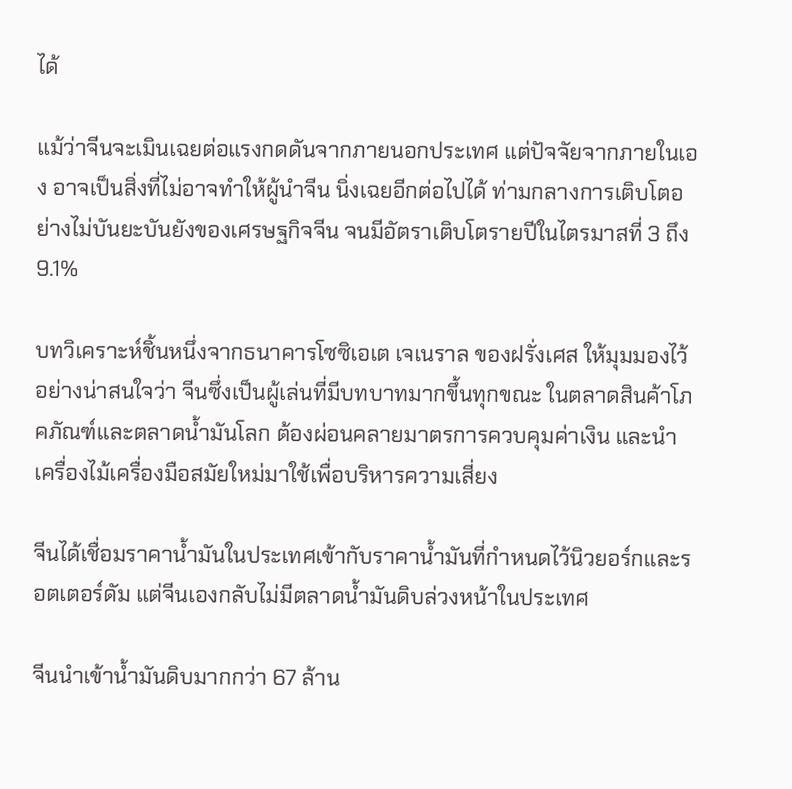ได้

แม้ว่าจีนจะเมินเฉยต่อแรงกดดันจากภายนอกประเทศ แต่ปัจจัยจากภายในเอง อาจเป็นสิ่งที่ไม่อาจทำให้ผู้นำจีน นิ่งเฉยอีกต่อไปได้ ท่ามกลางการเติบโตอย่างไม่บันยะบันยังของเศรษฐกิจจีน จนมีอัตราเติบโตรายปีในไตรมาสที่ 3 ถึง 9.1%

บทวิเคราะห์ชิ้นหนึ่งจากธนาคารโซซิเอเต เจเนราล ของฝรั่งเศส ให้มุมมองไว้อย่างน่าสนใจว่า จีนซึ่งเป็นผู้เล่นที่มีบทบาทมากขึ้นทุกขณะ ในตลาดสินค้าโภคภัณฑ์และตลาดน้ำมันโลก ต้องผ่อนคลายมาตรการควบคุมค่าเงิน และนำเครื่องไม้เครื่องมือสมัยใหม่มาใช้เพื่อบริหารความเสี่ยง

จีนได้เชื่อมราคาน้ำมันในประเทศเข้ากับราคาน้ำมันที่กำหนดไว้นิวยอร์กและรอตเตอร์ดัม แต่จีนเองกลับไม่มีตลาดน้ำมันดิบล่วงหน้าในประเทศ

จีนนำเข้าน้ำมันดิบมากกว่า 67 ล้าน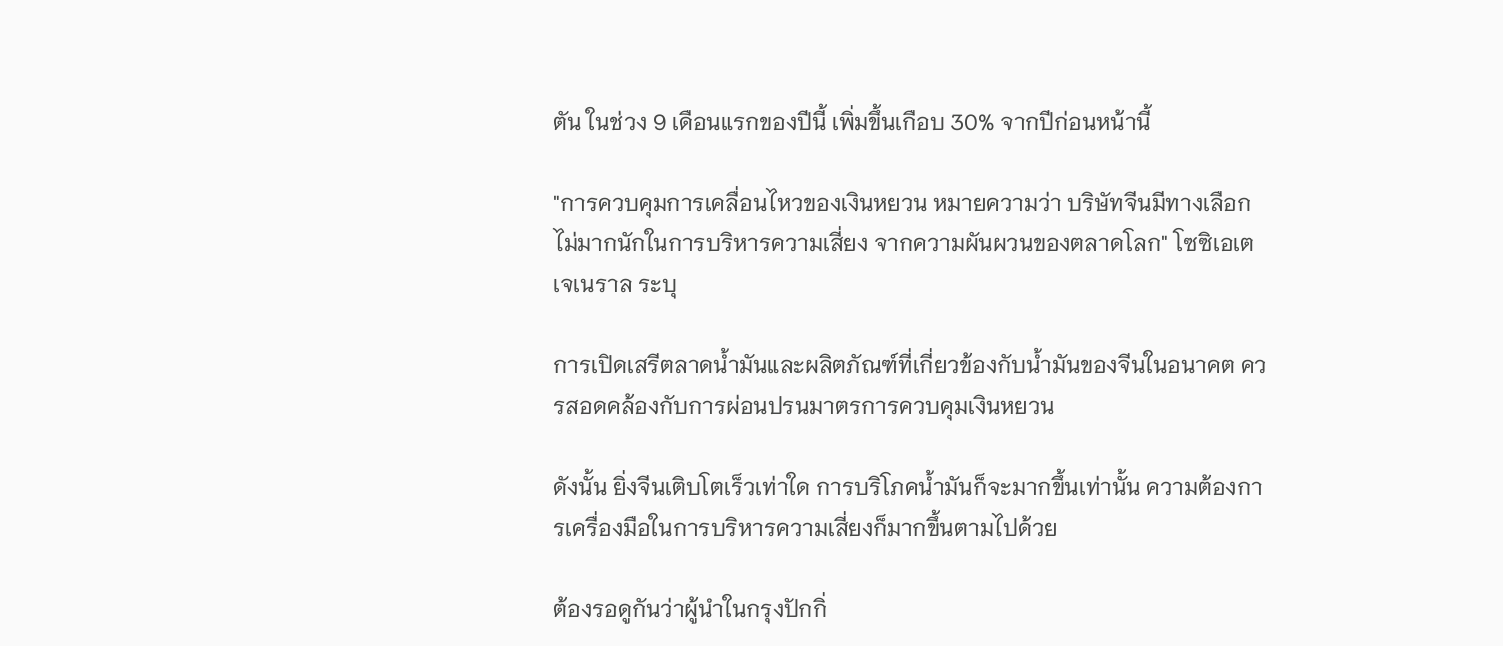ตัน ในช่วง 9 เดือนแรกของปีนี้ เพิ่มขึ้นเกือบ 30% จากปีก่อนหน้านี้

"การควบคุมการเคลื่อนไหวของเงินหยวน หมายความว่า บริษัทจีนมีทางเลือกไม่มากนักในการบริหารความเสี่ยง จากความผันผวนของตลาดโลก" โซซิเอเต เจเนราล ระบุ

การเปิดเสรีตลาดน้ำมันและผลิตภัณฑ์ที่เกี่ยวข้องกับน้ำมันของจีนในอนาคต ควรสอดคล้องกับการผ่อนปรนมาตรการควบคุมเงินหยวน

ดังนั้น ยิ่งจีนเติบโตเร็วเท่าใด การบริโภคน้ำมันก็จะมากขึ้นเท่านั้น ความต้องการเครื่องมือในการบริหารความเสี่ยงก็มากขึ้นตามไปด้วย

ต้องรอดูกันว่าผู้นำในกรุงปักกิ่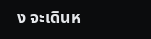ง จะเดินห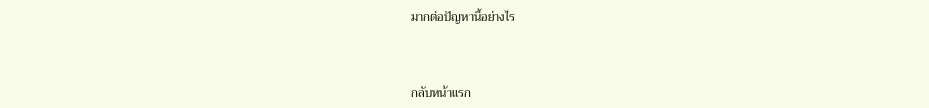มากต่อปัญหานี้อย่างไร



กลับหน้าแรก